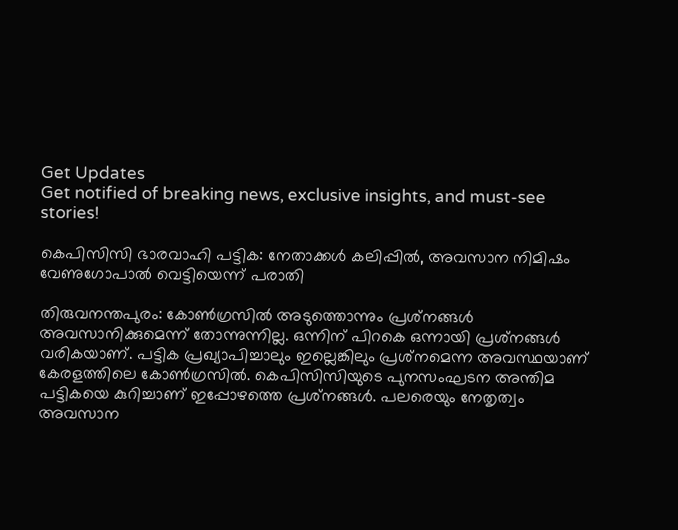Get Updates
Get notified of breaking news, exclusive insights, and must-see stories!

കെപിസിസി ഭാരവാഹി പട്ടിക: നേതാക്കള്‍ കലിപ്പില്‍, അവസാന നിമിഷം വേണുഗോപാല്‍ വെട്ടിയെന്ന് പരാതി

തിരുവനന്തപുരം: കോണ്‍ഗ്രസില്‍ അടുത്തൊന്നും പ്രശ്‌നങ്ങള്‍ അവസാനിക്കുമെന്ന് തോന്നുന്നില്ല. ഒന്നിന് പിറകെ ഒന്നായി പ്രശ്‌നങ്ങള്‍ വരികയാണ്. പട്ടിക പ്രഖ്യാപിച്ചാലും ഇല്ലെങ്കിലും പ്രശ്‌നമെന്ന അവസ്ഥയാണ് കേരളത്തിലെ കോണ്‍ഗ്രസില്‍. കെപിസിസിയുടെ പുനസംഘടന അന്തിമ പട്ടികയെ കുറിച്ചാണ് ഇപ്പോഴത്തെ പ്രശ്‌നങ്ങള്‍. പലരെയും നേതൃത്വം അവസാന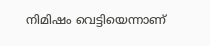നിമിഷം വെട്ടിയെന്നാണ്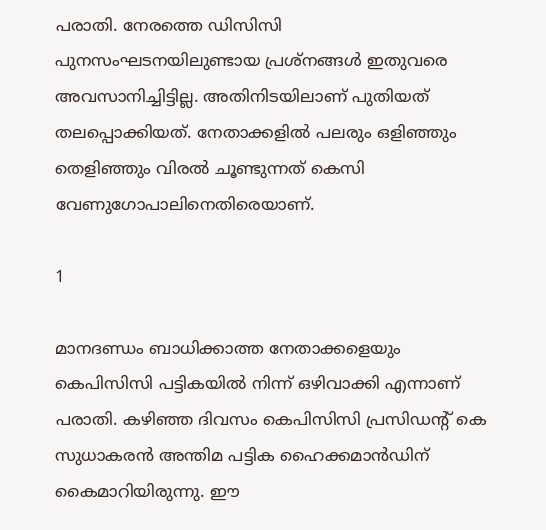പരാതി. നേരത്തെ ഡിസിസി പുനസംഘടനയിലുണ്ടായ പ്രശ്‌നങ്ങള്‍ ഇതുവരെ അവസാനിച്ചിട്ടില്ല. അതിനിടയിലാണ് പുതിയത് തലപ്പൊക്കിയത്. നേതാക്കളില്‍ പലരും ഒളിഞ്ഞും തെളിഞ്ഞും വിരല്‍ ചൂണ്ടുന്നത് കെസി വേണുഗോപാലിനെതിരെയാണ്.

1

മാനദണ്ഡം ബാധിക്കാത്ത നേതാക്കളെയും കെപിസിസി പട്ടികയില്‍ നിന്ന് ഒഴിവാക്കി എന്നാണ് പരാതി. കഴിഞ്ഞ ദിവസം കെപിസിസി പ്രസിഡന്റ് കെ സുധാകരന്‍ അന്തിമ പട്ടിക ഹൈക്കമാന്‍ഡിന് കൈമാറിയിരുന്നു. ഈ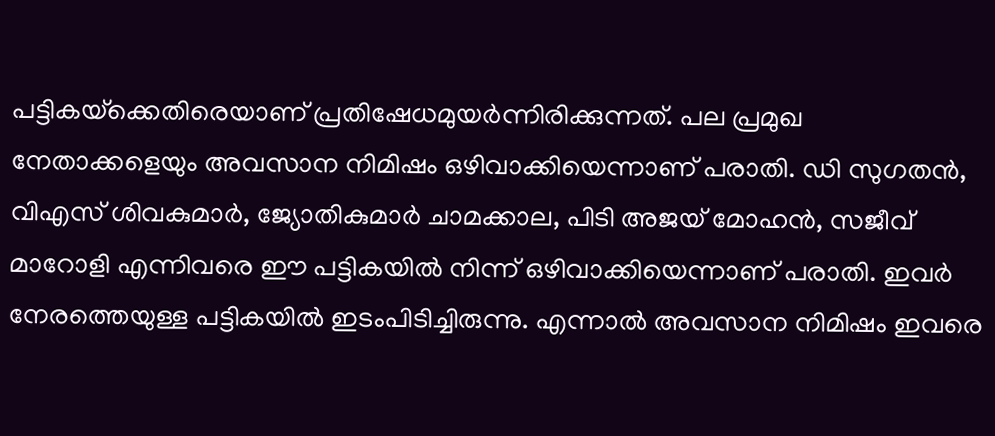പട്ടികയ്‌ക്കെതിരെയാണ് പ്രതിഷേധമുയര്‍ന്നിരിക്കുന്നത്. പല പ്രമുഖ നേതാക്കളെയും അവസാന നിമിഷം ഒഴിവാക്കിയെന്നാണ് പരാതി. ഡി സുഗതന്‍, വിഎസ് ശിവകുമാര്‍, ജ്യോതികുമാര്‍ ചാമക്കാല, പിടി അജയ് മോഹന്‍, സജീവ് മാറോളി എന്നിവരെ ഈ പട്ടികയില്‍ നിന്ന് ഒഴിവാക്കിയെന്നാണ് പരാതി. ഇവര്‍ നേരത്തെയുള്ള പട്ടികയില്‍ ഇടംപിടിച്ചിരുന്നു. എന്നാല്‍ അവസാന നിമിഷം ഇവരെ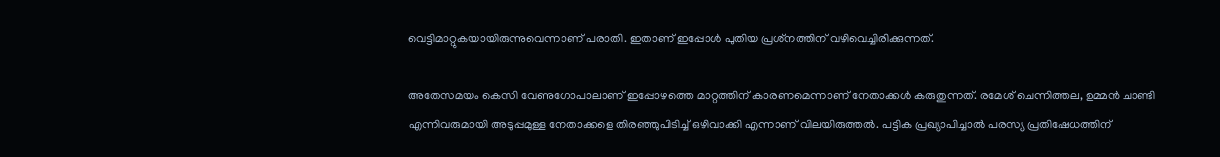വെട്ടിമാറ്റുകയായിരുന്നുവെന്നാണ് പരാതി. ഇതാണ് ഇപ്പോള്‍ പുതിയ പ്രശ്‌നത്തിന് വഴിവെച്ചിരിക്കുന്നത്.

അതേസമയം കെസി വേണുഗോപാലാണ് ഇപ്പോഴത്തെ മാറ്റത്തിന് കാരണമെന്നാണ് നേതാക്കള്‍ കരുതുന്നത്. രമേശ് ചെന്നിത്തല, ഉമ്മന്‍ ചാണ്ടി എന്നിവരുമായി അടുപ്പമുള്ള നേതാക്കളെ തിരഞ്ഞുപിടിച്ച് ഒഴിവാക്കി എന്നാണ് വിലയിരുത്തല്‍. പട്ടിക പ്രഖ്യാപിച്ചാല്‍ പരസ്യ പ്രതിഷേധത്തിന്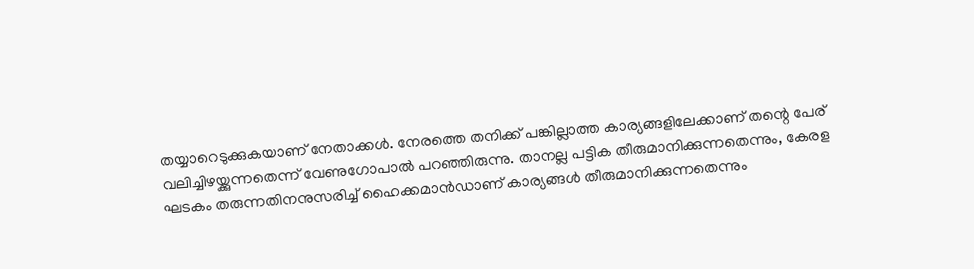തയ്യാറെടുക്കുകയാണ് നേതാക്കള്‍. നേരത്തെ തനിക്ക് പങ്കില്ലാത്ത കാര്യങ്ങളിലേക്കാണ് തന്റെ പേര് വലിച്ചിഴയ്ക്കുന്നതെന്ന് വേണുഗോപാല്‍ പറഞ്ഞിരുന്നു. താനല്ല പട്ടിക തീരുമാനിക്കുന്നതെന്നും, കേരള ഘടകം തരുന്നതിനനുസരിച്ച് ഹൈക്കമാന്‍ഡാണ് കാര്യങ്ങള്‍ തീരുമാനിക്കുന്നതെന്നും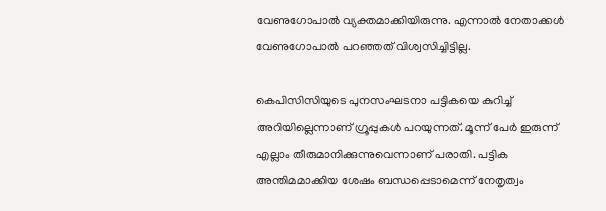വേണുഗോപാല്‍ വ്യക്തമാക്കിയിരുന്നു. എന്നാല്‍ നേതാക്കള്‍ വേണുഗോപാല്‍ പറഞ്ഞത് വിശ്വസിച്ചിട്ടില്ല.

കെപിസിസിയുടെ പുനസംഘടനാ പട്ടികയെ കുറിച്ച് അറിയില്ലെന്നാണ് ഗ്രൂപ്പുകള്‍ പറയുന്നത്. മൂന്ന് പേര്‍ ഇരുന്ന് എല്ലാം തീരുമാനിക്കുന്നുവെന്നാണ് പരാതി. പട്ടിക അന്തിമമാക്കിയ ശേഷം ബന്ധപ്പെടാമെന്ന് നേതൃത്വം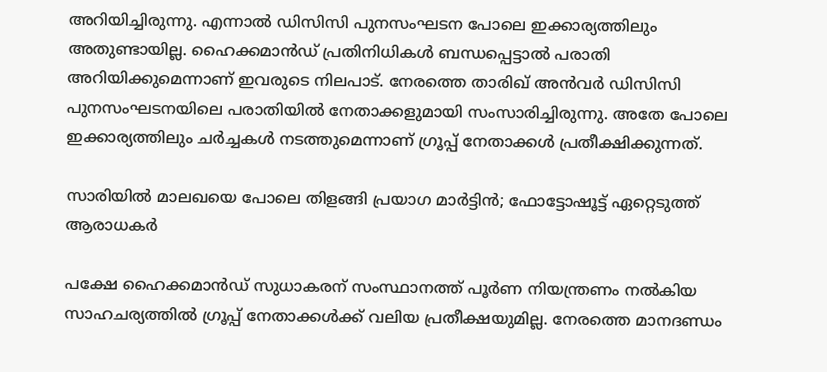അറിയിച്ചിരുന്നു. എന്നാല്‍ ഡിസിസി പുനസംഘടന പോലെ ഇക്കാര്യത്തിലും അതുണ്ടായില്ല. ഹൈക്കമാന്‍ഡ് പ്രതിനിധികള്‍ ബന്ധപ്പെട്ടാല്‍ പരാതി അറിയിക്കുമെന്നാണ് ഇവരുടെ നിലപാട്. നേരത്തെ താരിഖ് അന്‍വര്‍ ഡിസിസി പുനസംഘടനയിലെ പരാതിയില്‍ നേതാക്കളുമായി സംസാരിച്ചിരുന്നു. അതേ പോലെ ഇക്കാര്യത്തിലും ചര്‍ച്ചകള്‍ നടത്തുമെന്നാണ് ഗ്രൂപ്പ് നേതാക്കള്‍ പ്രതീക്ഷിക്കുന്നത്.

സാരിയില്‍ മാലഖയെ പോലെ തിളങ്ങി പ്രയാഗ മാര്‍ട്ടിന്‍; ഫോട്ടോഷൂട്ട് ഏറ്റെടുത്ത് ആരാധകര്‍

പക്ഷേ ഹൈക്കമാന്‍ഡ് സുധാകരന് സംസ്ഥാനത്ത് പൂര്‍ണ നിയന്ത്രണം നല്‍കിയ സാഹചര്യത്തില്‍ ഗ്രൂപ്പ് നേതാക്കള്‍ക്ക് വലിയ പ്രതീക്ഷയുമില്ല. നേരത്തെ മാനദണ്ഡം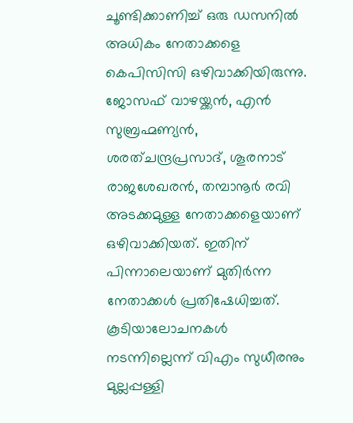ചൂണ്ടിക്കാണിച്ച് ഒരു ഡസനില്‍ അധികം നേതാക്കളെ കെപിസിസി ഒഴിവാക്കിയിരുന്നു. ജോസഫ് വാഴയ്ക്കന്‍, എന്‍ സുബ്രഹ്മണ്യന്‍, ശരത്ചന്ദ്രപ്രസാദ്, ശൂരനാട് രാജശേഖരന്‍, തമ്പാനൂര്‍ രവി അടക്കമുള്ള നേതാക്കളെയാണ് ഒഴിവാക്കിയത്. ഇതിന് പിന്നാലെയാണ് മുതിര്‍ന്ന നേതാക്കള്‍ പ്രതിഷേധിച്ചത്. കൂടിയാലോചനകള്‍ നടന്നില്ലെന്ന് വിഎം സുധീരനും മുല്ലപ്പള്ളി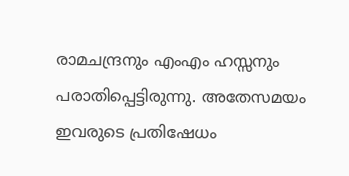രാമചന്ദ്രനും എംഎം ഹസ്സനും പരാതിപ്പെട്ടിരുന്നു. അതേസമയം ഇവരുടെ പ്രതിഷേധം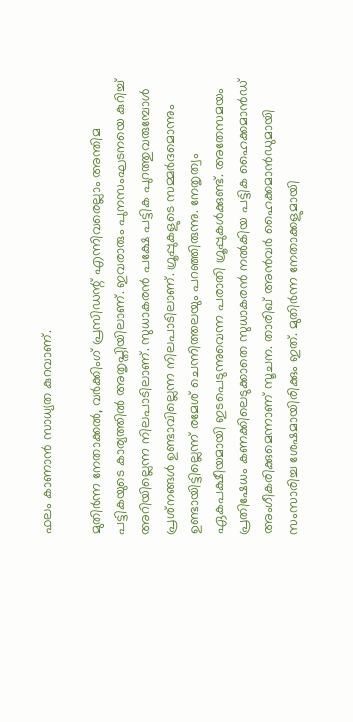ഫലം കാണാന്‍ സാധ്യത കുറവാണ്.

മുതിര്‍ന്ന നേതാക്കല്‍, വര്‍ക്കിംഗ് പ്രസിഡന്റ് എന്നിവരെല്ലാം അന്തിമ പട്ടികയുടെ കാര്യത്തില്‍ അതൃപ്തിയിലാണ്. ഇവരാരും പുനസംഘടനയെ കുറിച്ച് അറിയില്ലെന്ന നിലപാടിലാണ്. സുധാകരന്‍ പക്ഷേ പട്ടിക പുറത്തുവരുമ്പോള്‍ പ്രശ്‌നങ്ങള്‍ ഉണ്ടാവില്ലെന്ന നിലപാടിലാണ്. ഗ്രൂപ്പുകളുടെ സമ്മര്‍ദമൊന്നും ഉണ്ടായിട്ടില്ലെന്ന് രമേശ് ചെന്നിത്തലയും പറഞ്ഞിരുന്നു. നേതൃത്വം ഏകപക്ഷീയമായി ഇടപെടുന്നുവെന്ന പരാതി ഗ്രൂപ്പുകള്‍ക്കുണ്ട്. അതേസമയം പ്രതിഷേധം കണക്കിലെടുക്കാതെ സുധാകരന്‍ നല്‍കിയ പട്ടിക ഹൈക്കമാന്‍ഡ് അംഗീകരിക്കുമെന്നാണ് സൂചന. താരിഖ് അന്‍വര്‍ ഹൈക്കമാന്‍ഡുമായി സംസാരിച്ച ശേഷമായിരിക്കും ഇത്. മുതിര്‍ന്ന നേതാക്കളുമായി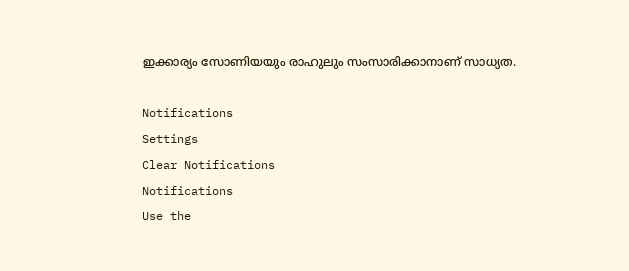ഇക്കാര്യം സോണിയയും രാഹുലും സംസാരിക്കാനാണ് സാധ്യത.

Notifications
Settings
Clear Notifications
Notifications
Use the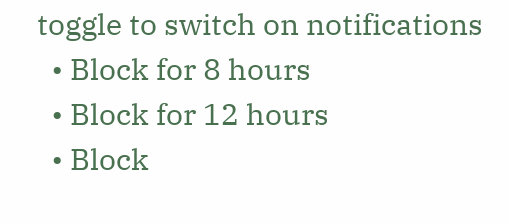toggle to switch on notifications
  • Block for 8 hours
  • Block for 12 hours
  • Block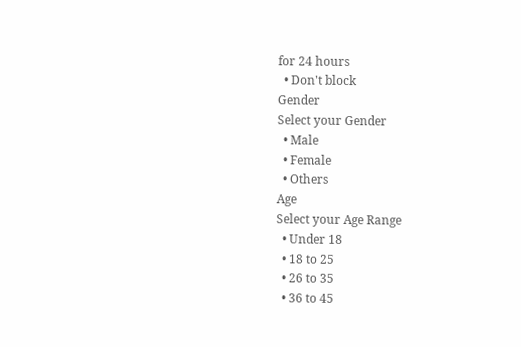for 24 hours
  • Don't block
Gender
Select your Gender
  • Male
  • Female
  • Others
Age
Select your Age Range
  • Under 18
  • 18 to 25
  • 26 to 35
  • 36 to 45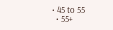• 45 to 55
  • 55+